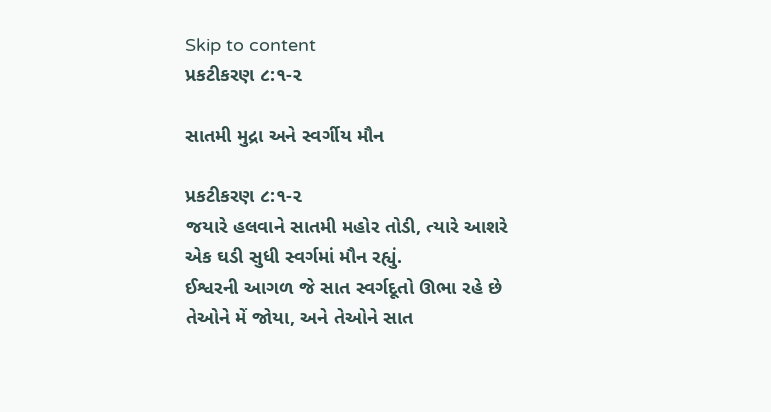Skip to content
પ્રકટીકરણ ૮:૧-૨

સાતમી મુદ્રા અને સ્વર્ગીય મૌન

પ્રકટીકરણ ૮:૧-૨
જયારે હલવાને સાતમી મહોર તોડી, ત્યારે આશરે એક ઘડી સુધી સ્વર્ગમાં મૌન રહ્યું.
ઈશ્વરની આગળ જે સાત સ્વર્ગદૂતો ઊભા રહે છે તેઓને મેં જોયા, અને તેઓને સાત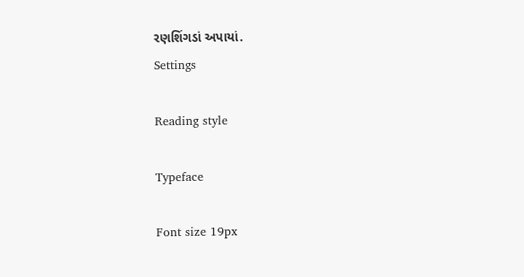રણશિંગડાં અપાયાં.
Settings

Reading style

Typeface

Font size 19px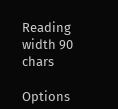Reading width 90 chars

Options